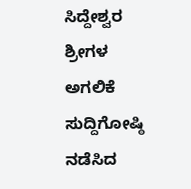ಸಿದ್ದೇಶ್ವರ ಶ್ರೀಗಳ ಅಗಲಿಕೆ ಸುದ್ದಿಗೋಷ್ಠಿ ನಡೆಸಿದ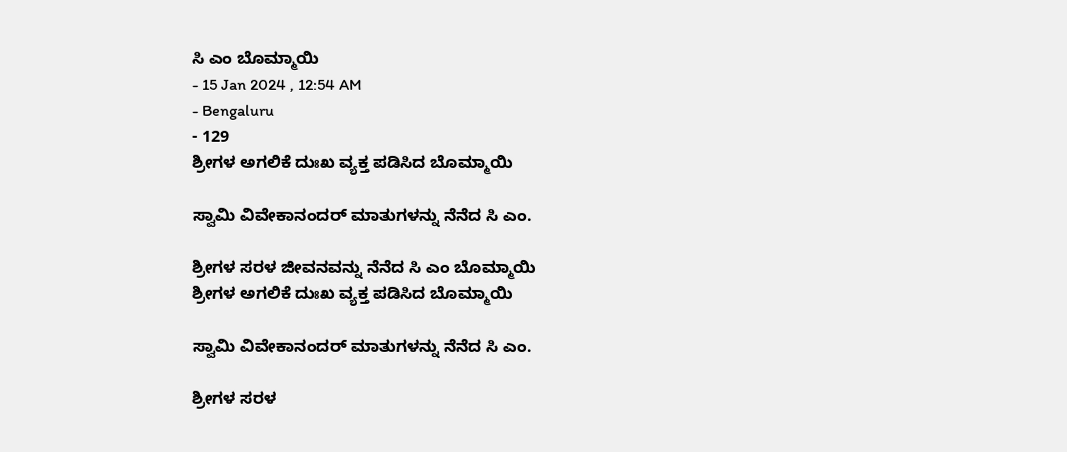ಸಿ ಎಂ ಬೊಮ್ಮಾಯಿ
- 15 Jan 2024 , 12:54 AM
- Bengaluru
- 129
ಶ್ರೀಗಳ ಅಗಲಿಕೆ ದುಃಖ ವ್ಯಕ್ತ ಪಡಿಸಿದ ಬೊಮ್ಮಾಯಿ

ಸ್ವಾಮಿ ವಿವೇಕಾನಂದರ್ ಮಾತುಗಳನ್ನು ನೆನೆದ ಸಿ ಎಂ.

ಶ್ರೀಗಳ ಸರಳ ಜೀವನವನ್ನು ನೆನೆದ ಸಿ ಎಂ ಬೊಮ್ಮಾಯಿ
ಶ್ರೀಗಳ ಅಗಲಿಕೆ ದುಃಖ ವ್ಯಕ್ತ ಪಡಿಸಿದ ಬೊಮ್ಮಾಯಿ

ಸ್ವಾಮಿ ವಿವೇಕಾನಂದರ್ ಮಾತುಗಳನ್ನು ನೆನೆದ ಸಿ ಎಂ.

ಶ್ರೀಗಳ ಸರಳ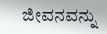ಜೀವನವನ್ನು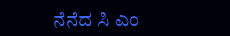ನೆನೆದ ಸಿ ಎಂ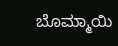ಬೊಮ್ಮಾಯಿ